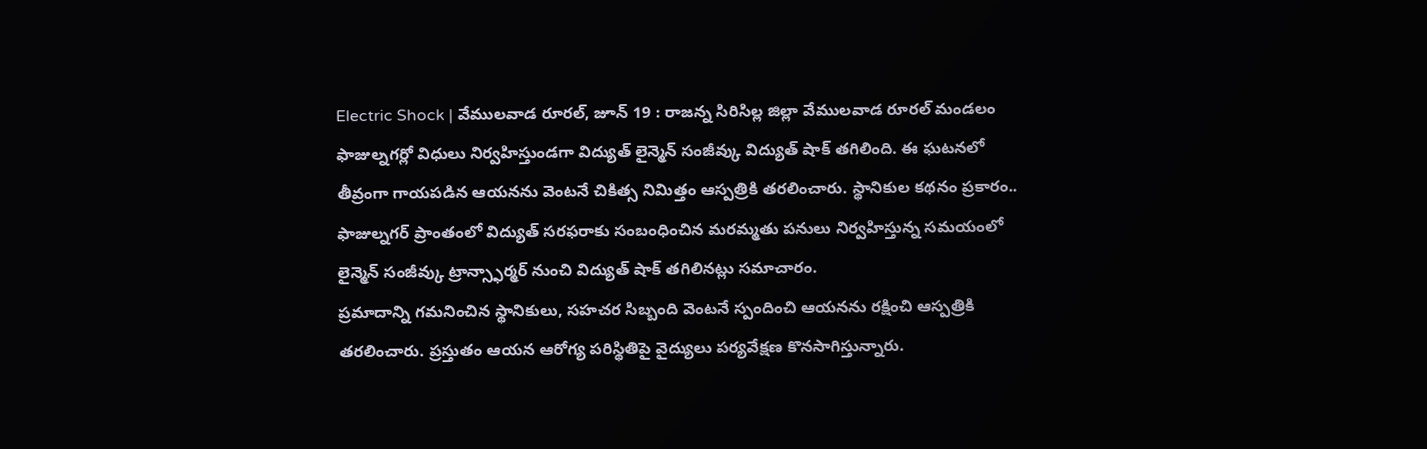Electric Shock | వేములవాడ రూరల్, జూన్ 19 : రాజన్న సిరిసిల్ల జిల్లా వేములవాడ రూరల్ మండలం ఫాజుల్నగర్లో విధులు నిర్వహిస్తుండగా విద్యుత్ లైన్మెన్ సంజీవ్కు విద్యుత్ షాక్ తగిలింది. ఈ ఘటనలో తీవ్రంగా గాయపడిన ఆయనను వెంటనే చికిత్స నిమిత్తం ఆస్పత్రికి తరలించారు. స్థానికుల కథనం ప్రకారం.. ఫాజుల్నగర్ ప్రాంతంలో విద్యుత్ సరఫరాకు సంబంధించిన మరమ్మతు పనులు నిర్వహిస్తున్న సమయంలో లైన్మెన్ సంజీవ్కు ట్రాన్స్ఫార్మర్ నుంచి విద్యుత్ షాక్ తగిలినట్లు సమాచారం.
ప్రమాదాన్ని గమనించిన స్థానికులు, సహచర సిబ్బంది వెంటనే స్పందించి ఆయనను రక్షించి ఆస్పత్రికి తరలించారు. ప్రస్తుతం ఆయన ఆరోగ్య పరిస్థితిపై వైద్యులు పర్యవేక్షణ కొనసాగిస్తున్నారు.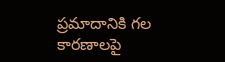ప్రమాదానికి గల కారణాలపై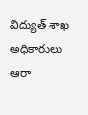విద్యుత్ శాఖ అధికారులు ఆరా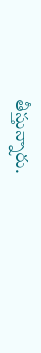తీస్తున్నారు.